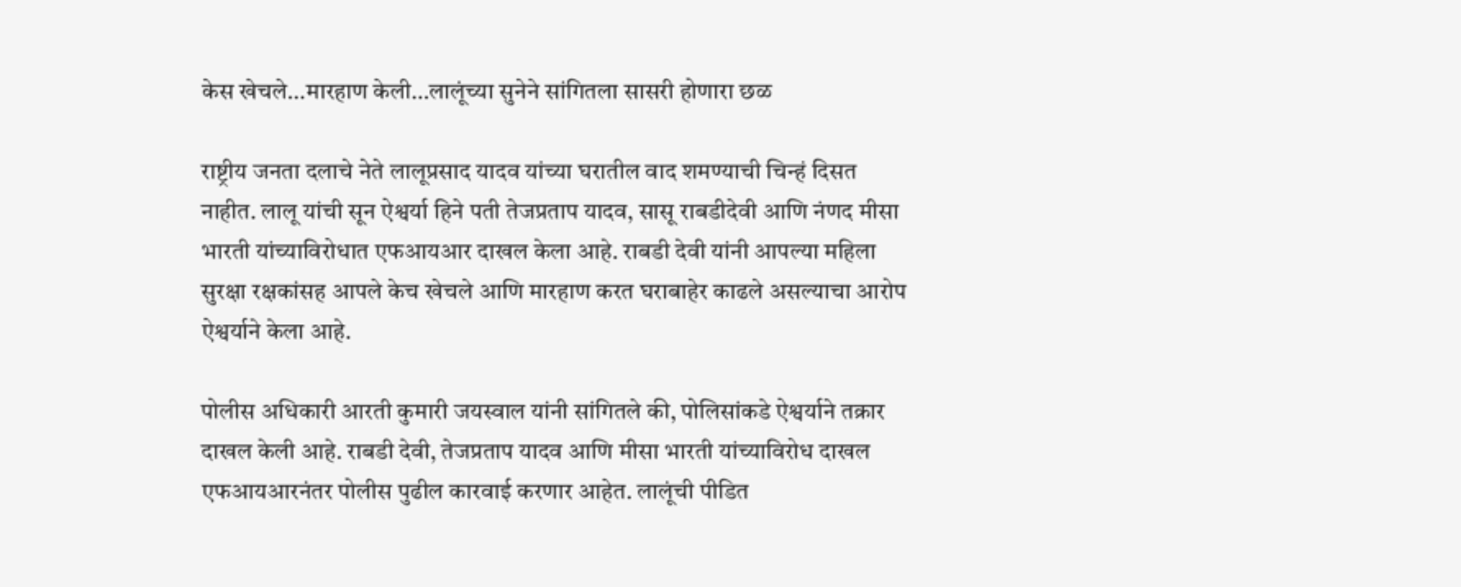केस खेचले…मारहाण केली…लालूंच्या सुनेने सांगितला सासरी होणारा छळ

राष्ट्रीय जनता दलाचे नेते लालूप्रसाद यादव यांच्या घरातील वाद शमण्याची चिन्हं दिसत नाहीत. लालू यांची सून ऐश्वर्या हिने पती तेजप्रताप यादव, सासू राबडीदेवी आणि नंणद मीसा भारती यांच्याविरोधात एफआयआर दाखल केला आहे. राबडी देवी यांनी आपल्या महिला सुरक्षा रक्षकांसह आपले केच खेचले आणि मारहाण करत घराबाहेर काढले असल्याचा आरोप ऐश्वर्याने केला आहे.

पोलीस अधिकारी आरती कुमारी जयस्वाल यांनी सांगितले की, पोलिसांकडे ऐश्वर्याने तक्रार दाखल केली आहे. राबडी देवी, तेजप्रताप यादव आणि मीसा भारती यांच्याविरोध दाखल एफआयआरनंतर पोलीस पुढील कारवाई करणार आहेत. लालूंची पीडित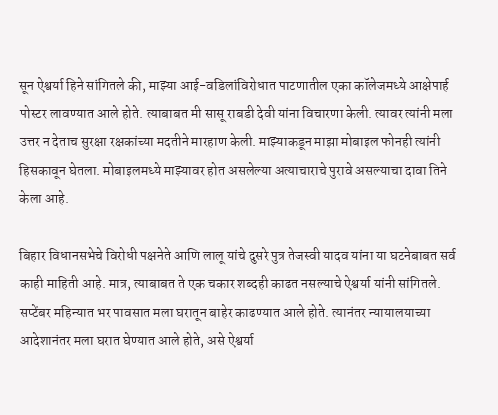सून ऐश्वर्या हिने सांगितले की, माझ्या आई-वडिलांविरोधात पाटणातील एका कॉलेजमध्ये आक्षेपार्ह पोस्टर लावण्यात आले होते. त्याबाबत मी सासू राबडी देवी यांना विचारणा केली. त्यावर त्यांनी मला उत्तर न देताच सुरक्षा रक्षकांच्या मदतीने मारहाण केली. माझ्याकडून माझा मोबाइल फोनही त्यांनी हिसकावून घेतला. मोबाइलमध्ये माझ्यावर होत असलेल्या अत्याचाराचे पुरावे असल्याचा दावा तिने केला आहे.

बिहार विधानसभेचे विरोधी पक्षनेते आणि लालू यांचे दुसरे पुत्र तेजस्वी यादव यांना या घटनेबाबत सर्व काही माहिती आहे. मात्र, त्याबाबत ते एक चकार शब्दही काढत नसल्याचे ऐश्वर्या यांनी सांगितले. सप्टेंबर महिन्यात भर पावसात मला घरातून बाहेर काढण्यात आले होते. त्यानंतर न्यायालयाच्या आदेशानंतर मला घरात घेण्यात आले होते, असे ऐश्वर्या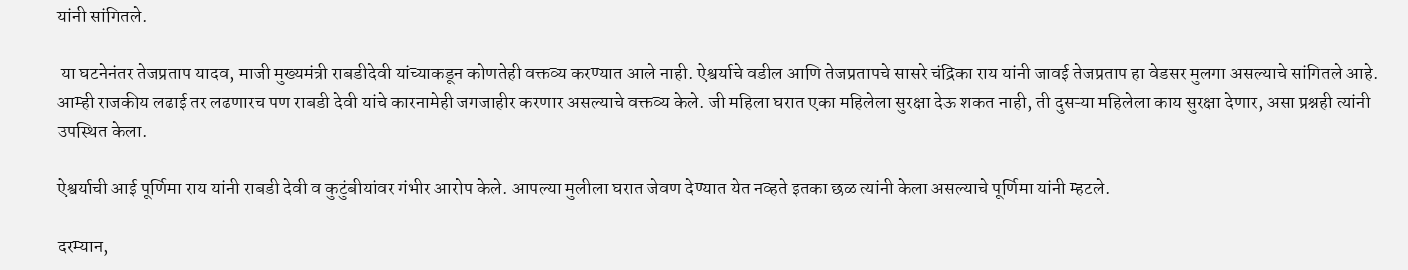यांनी सांगितले.

 या घटनेनंतर तेजप्रताप यादव, माजी मुख्यमंत्री राबडीदेवी यांच्याकडून कोणतेही वक्तव्य करण्यात आले नाही. ऐश्वर्याचे वडील आणि तेजप्रतापचे सासरे चंद्रिका राय यांनी जावई तेजप्रताप हा वेडसर मुलगा असल्याचे सांगितले आहे. आम्ही राजकीय लढाई तर लढणारच पण राबडी देवी यांचे कारनामेही जगजाहीर करणार असल्याचे वक्तव्य केले. जी महिला घरात एका महिलेला सुरक्षा देऊ शकत नाही, ती दुसऱ्या महिलेला काय सुरक्षा देणार, असा प्रश्नही त्यांनी उपस्थित केला.

ऐश्वर्याची आई पूर्णिमा राय यांनी राबडी देवी व कुटुंबीयांवर गंभीर आरोप केले. आपल्या मुलीला घरात जेवण देण्यात येत नव्हते इतका छळ त्यांनी केला असल्याचे पूर्णिमा यांनी म्हटले.

दरम्यान,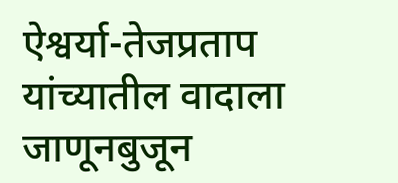ऐश्वर्या-तेजप्रताप यांच्यातील वादाला जाणूनबुजून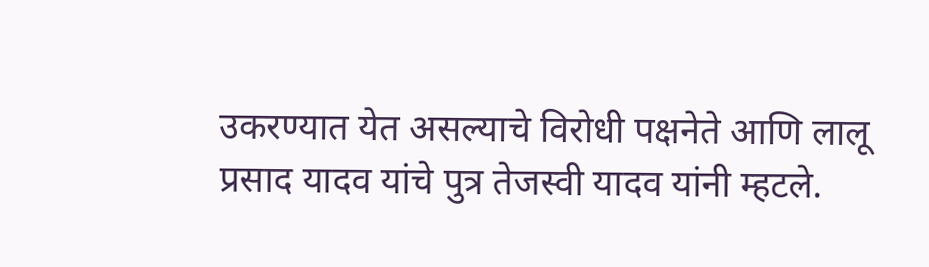उकरण्यात येत असल्याचे विरोधी पक्षनेते आणि लालू प्रसाद यादव यांचे पुत्र तेजस्वी यादव यांनी म्हटले.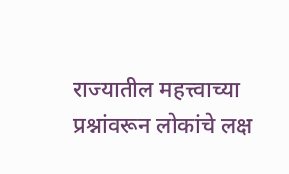राज्यातील महत्त्वाच्या प्रश्नांवरून लोकांचे लक्ष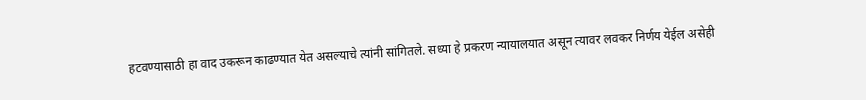हटवण्यासाठी हा वाद उकरून काढण्यात येत असल्याचे त्यांनी सांगितले. सध्या हे प्रकरण न्यायालयात असून त्यावर लवकर निर्णय येईल असेही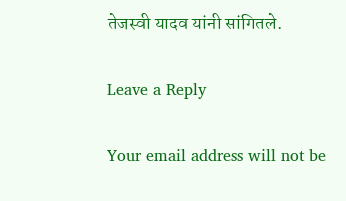तेजस्वी यादव यांनी सांगितले.

Leave a Reply

Your email address will not be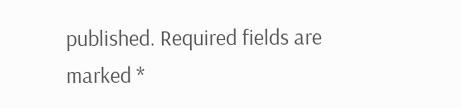published. Required fields are marked *